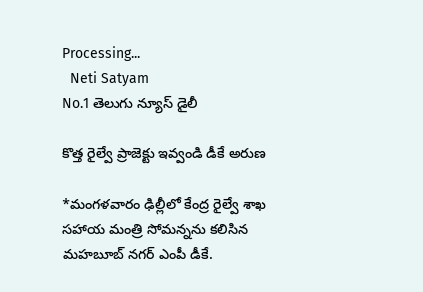Processing...
  Neti Satyam
No.1 తెలుగు న్యూస్ డైలీ

కొత్త రైల్వే ప్రాజెక్టు ఇవ్వండి డీకే అరుణ

*మంగళవారం ఢిల్లీలో కేంద్ర రైల్వే శాఖ సహాయ మంత్రి సోమన్నను కలిసిన మహబూబ్ నగర్ ఎంపీ డీకే.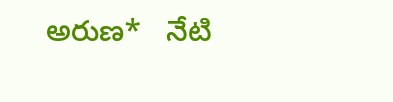అరుణ*   నేటి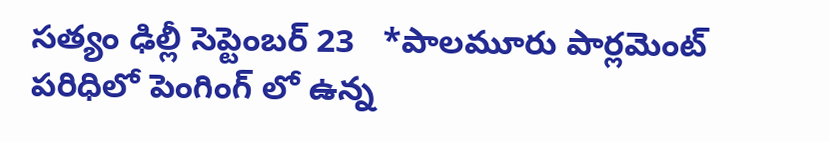సత్యం ఢిల్లీ సెప్టెంబర్ 23   *పాలమూరు పార్లమెంట్ పరిధిలో పెంగింగ్ లో ఉన్న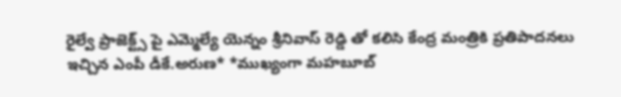రైల్వే ప్రాజెక్ట్స్ పై ఎమ్మెల్యే యెన్నం శ్రీనివాస్ రెడ్డి తో కలిసి కేంద్ర మంత్రికి ప్రతిపాదనలు ఇచ్చిన ఎంపీ డీకే.అరుణ* *ముఖ్యంగా మహబూబ్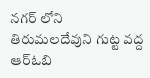నగర్ లోని తిరుమలదేవుని గుట్ట వద్ద ఆర్ఓబి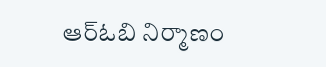ఆర్ఓబి నిర్మాణం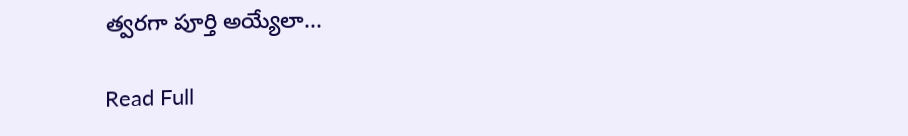త్వరగా పూర్తి అయ్యేలా...

Read Full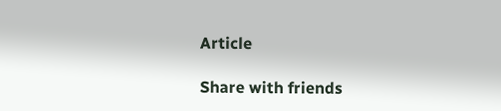Article

Share with friends